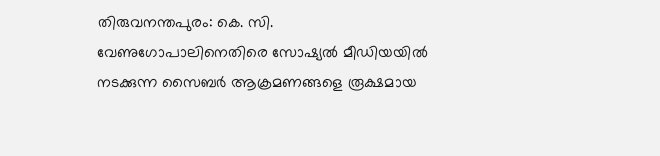തിരുവനന്തപുരം: കെ. സി. വേണുഗോപാലിനെതിരെ സോഷ്യൽ മീഡിയയിൽ നടക്കുന്ന സൈബർ ആക്രമണങ്ങളെ രൂക്ഷമായ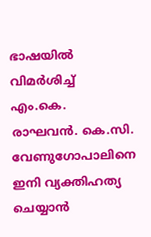ഭാഷയിൽ വിമർശിച്ച് എം.കെ. രാഘവൻ. കെ.സി. വേണുഗോപാലിനെ ഇനി വ്യക്തിഹത്യ ചെയ്യാൻ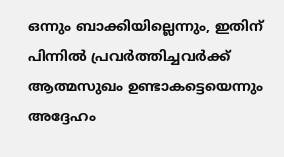ഒന്നും ബാക്കിയില്ലെന്നും, ഇതിന് പിന്നിൽ പ്രവർത്തിച്ചവർക്ക് ആത്മസുഖം ഉണ്ടാകട്ടെയെന്നും അദ്ദേഹം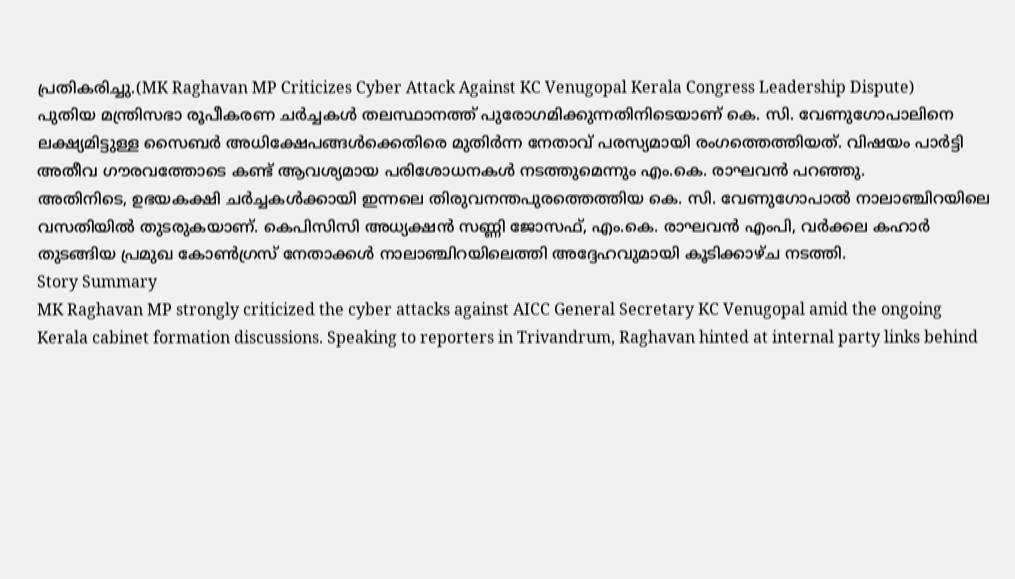പ്രതികരിച്ചു.(MK Raghavan MP Criticizes Cyber Attack Against KC Venugopal Kerala Congress Leadership Dispute)
പുതിയ മന്ത്രിസഭാ രൂപീകരണ ചർച്ചകൾ തലസ്ഥാനത്ത് പുരോഗമിക്കുന്നതിനിടെയാണ് കെ. സി. വേണുഗോപാലിനെ ലക്ഷ്യമിട്ടുള്ള സൈബർ അധിക്ഷേപങ്ങൾക്കെതിരെ മുതിർന്ന നേതാവ് പരസ്യമായി രംഗത്തെത്തിയത്. വിഷയം പാർട്ടി അതീവ ഗൗരവത്തോടെ കണ്ട് ആവശ്യമായ പരിശോധനകൾ നടത്തുമെന്നും എം.കെ. രാഘവൻ പറഞ്ഞു.
അതിനിടെ, ഉഭയകക്ഷി ചർച്ചകൾക്കായി ഇന്നലെ തിരുവനന്തപുരത്തെത്തിയ കെ. സി. വേണുഗോപാൽ നാലാഞ്ചിറയിലെ വസതിയിൽ തുടരുകയാണ്. കെപിസിസി അധ്യക്ഷൻ സണ്ണി ജോസഫ്, എം.കെ. രാഘവൻ എംപി, വർക്കല കഹാർ തുടങ്ങിയ പ്രമുഖ കോൺഗ്രസ് നേതാക്കൾ നാലാഞ്ചിറയിലെത്തി അദ്ദേഹവുമായി കൂടിക്കാഴ്ച നടത്തി.
Story Summary
MK Raghavan MP strongly criticized the cyber attacks against AICC General Secretary KC Venugopal amid the ongoing Kerala cabinet formation discussions. Speaking to reporters in Trivandrum, Raghavan hinted at internal party links behind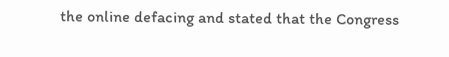the online defacing and stated that the Congress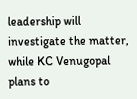leadership will investigate the matter, while KC Venugopal plans to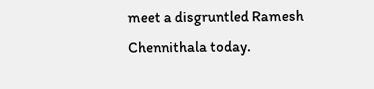meet a disgruntled Ramesh Chennithala today.